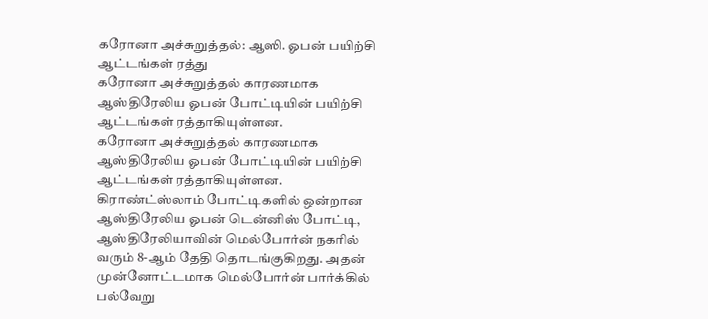கரோனா அச்சுறுத்தல்: ஆஸி. ஓபன் பயிற்சி ஆட்டங்கள் ரத்து
கரோனா அச்சுறுத்தல் காரணமாக ஆஸ்திரேலிய ஓபன் போட்டியின் பயிற்சி ஆட்டங்கள் ரத்தாகியுள்ளன.
கரோனா அச்சுறுத்தல் காரணமாக ஆஸ்திரேலிய ஓபன் போட்டியின் பயிற்சி ஆட்டங்கள் ரத்தாகியுள்ளன.
கிராண்ட்ஸ்லாம் போட்டிகளில் ஒன்றான ஆஸ்திரேலிய ஓபன் டென்னிஸ் போட்டி, ஆஸ்திரேலியாவின் மெல்போர்ன் நகரில் வரும் 8-ஆம் தேதி தொடங்குகிறது. அதன் முன்னோட்டமாக மெல்போர்ன் பார்க்கில் பல்வேறு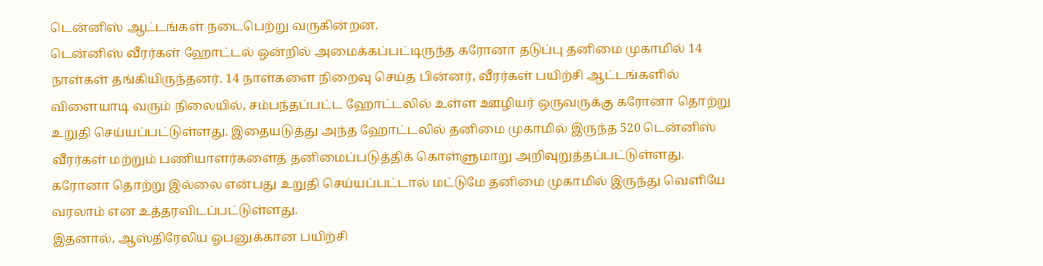டென்னிஸ் ஆட்டங்கள் நடைபெற்று வருகின்றன.
டென்னிஸ் வீரர்கள் ஹோட்டல் ஒன்றில் அமைக்கப்பட்டிருந்த கரோனா தடுப்பு தனிமை முகாமில் 14 நாள்கள் தங்கியிருந்தனர். 14 நாள்களை நிறைவு செய்த பின்னர், வீரர்கள் பயிற்சி ஆட்டங்களில் விளையாடி வரும் நிலையில், சம்பந்தப்பட்ட ஹோட்டலில் உள்ள ஊழியர் ஒருவருக்கு கரோனா தொற்று உறுதி செய்யப்பட்டுள்ளது. இதையடுத்து அந்த ஹோட்டலில் தனிமை முகாமில் இருந்த 520 டென்னிஸ் வீரர்கள் மற்றும் பணியாளர்களைத் தனிமைப்படுத்திக் கொள்ளுமாறு அறிவுறுத்தப்பட்டுள்ளது. கரோனா தொற்று இல்லை என்பது உறுதி செய்யப்பட்டால் மட்டுமே தனிமை முகாமில் இருந்து வெளியே வரலாம் என உத்தரவிடப்பட்டுள்ளது.
இதனால், ஆஸ்திரேலிய ஓபனுக்கான பயிற்சி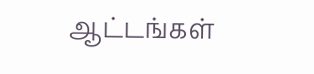ஆட்டங்கள்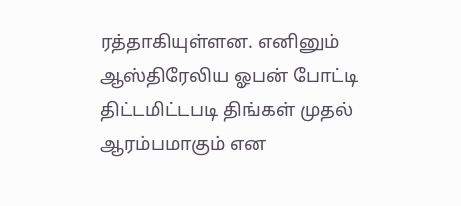ரத்தாகியுள்ளன. எனினும் ஆஸ்திரேலிய ஓபன் போட்டி திட்டமிட்டபடி திங்கள் முதல் ஆரம்பமாகும் என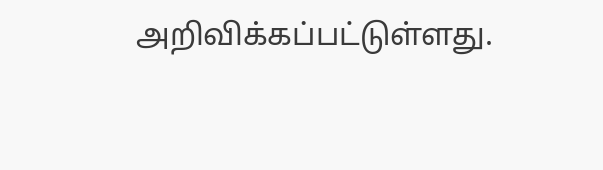அறிவிக்கப்பட்டுள்ளது.